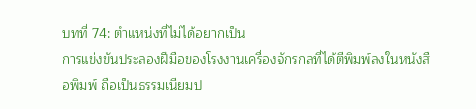บทที่ 74: ตำแหน่งที่ไม่ได้อยากเป็น
การแข่งขันประลองฝีมือของโรงงานเครื่องจักรกลที่ได้ตีพิมพ์ลงในหนังสือพิมพ์ ถือเป็นธรรมเนียมป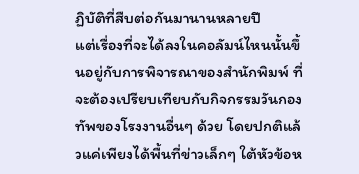ฏิบัติที่สืบต่อกันมานานหลายปี
แต่เรื่องที่จะได้ลงในคอลัมน์ไหนนั้นขึ้นอยู่กับการพิจารณาของสำนักพิมพ์ ที่จะต้องเปรียบเทียบกับกิจกรรมวันกองทัพของโรงงานอื่นๆ ด้วย โดยปกติแล้วแค่เพียงได้พื้นที่ข่าวเล็กๆ ใต้หัวข้อห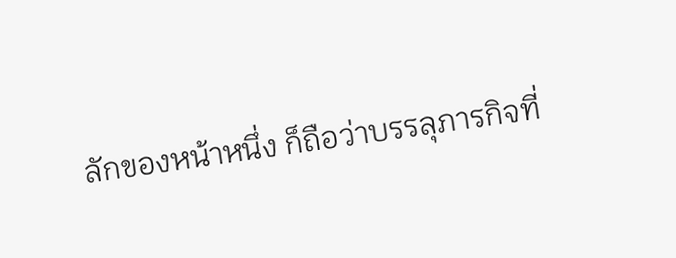ลักของหน้าหนึ่ง ก็ถือว่าบรรลุภารกิจที่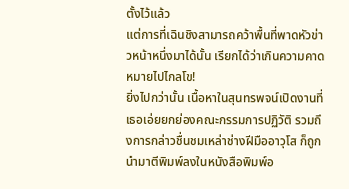ตั้งไว้แล้ว
แต่การที่เฉินชิงสามารถคว้าพื้นที่พาดหัวข่าวหน้าหนึ่งมาได้นั้น เรียกได้ว่าเกินความคาดหมายไปไกลโข!
ยิ่งไปกว่านั้น เนื้อหาในสุนทรพจน์เปิดงานที่เธอเอ่ยยกย่องคณะกรรมการปฏิวัติ รวมถึงการกล่าวชื่นชมเหล่าช่างฝีมืออาวุโส ก็ถูกนำมาตีพิมพ์ลงในหนังสือพิมพ์อ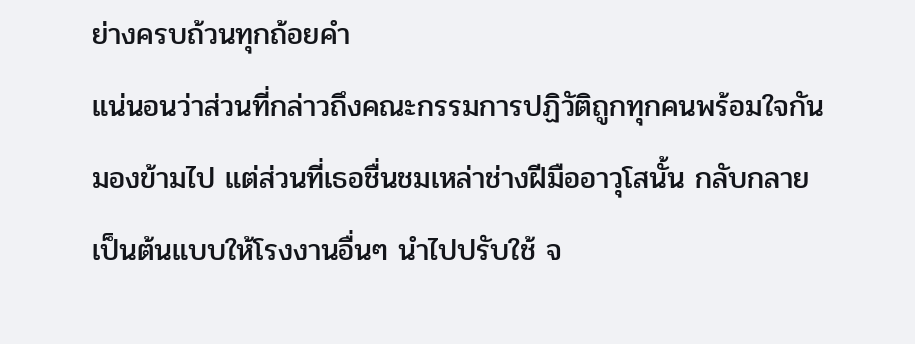ย่างครบถ้วนทุกถ้อยคำ
แน่นอนว่าส่วนที่กล่าวถึงคณะกรรมการปฏิวัติถูกทุกคนพร้อมใจกันมองข้ามไป แต่ส่วนที่เธอชื่นชมเหล่าช่างฝีมืออาวุโสนั้น กลับกลายเป็นต้นแบบให้โรงงานอื่นๆ นำไปปรับใช้ จ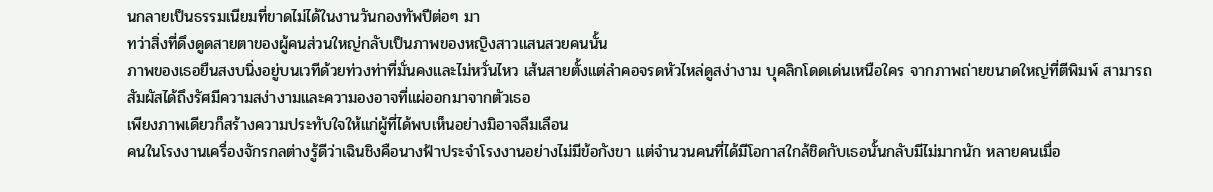นกลายเป็นธรรมเนียมที่ขาดไม่ได้ในงานวันกองทัพปีต่อๆ มา
ทว่าสิ่งที่ดึงดูดสายตาของผู้คนส่วนใหญ่กลับเป็นภาพของหญิงสาวแสนสวยคนนั้น
ภาพของเธอยืนสงบนิ่งอยู่บนเวทีด้วยท่วงท่าที่มั่นคงและไม่หวั่นไหว เส้นสายตั้งแต่ลำคอจรดหัวไหล่ดูสง่างาม บุคลิกโดดเด่นเหนือใคร จากภาพถ่ายขนาดใหญ่ที่ตีพิมพ์ สามารถสัมผัสได้ถึงรัศมีความสง่างามและความองอาจที่แผ่ออกมาจากตัวเธอ
เพียงภาพเดียวก็สร้างความประทับใจให้แก่ผู้ที่ได้พบเห็นอย่างมิอาจลืมเลือน
คนในโรงงานเครื่องจักรกลต่างรู้ดีว่าเฉินชิงคือนางฟ้าประจำโรงงานอย่างไม่มีข้อกังขา แต่จำนวนคนที่ได้มีโอกาสใกล้ชิดกับเธอนั้นกลับมีไม่มากนัก หลายคนเมื่อ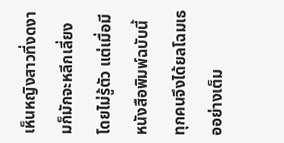เห็นหญิงสาวที่งดงามก็มักจะหลีกเลี่ยงโดยไม่รู้ตัว แต่เมื่อมีหนังสือพิมพ์ฉบับนี้ ทุกคนจึงได้ยลโฉมเธออย่างเต็ม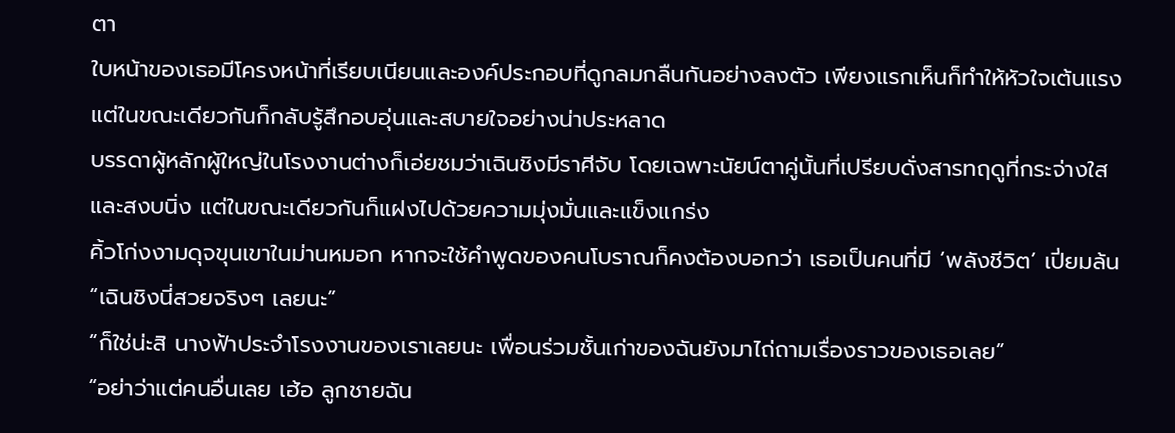ตา
ใบหน้าของเธอมีโครงหน้าที่เรียบเนียนและองค์ประกอบที่ดูกลมกลืนกันอย่างลงตัว เพียงแรกเห็นก็ทำให้หัวใจเต้นแรง แต่ในขณะเดียวกันก็กลับรู้สึกอบอุ่นและสบายใจอย่างน่าประหลาด
บรรดาผู้หลักผู้ใหญ่ในโรงงานต่างก็เอ่ยชมว่าเฉินชิงมีราศีจับ โดยเฉพาะนัยน์ตาคู่นั้นที่เปรียบดั่งสารทฤดูที่กระจ่างใสและสงบนิ่ง แต่ในขณะเดียวกันก็แฝงไปด้วยความมุ่งมั่นและแข็งแกร่ง
คิ้วโก่งงามดุจขุนเขาในม่านหมอก หากจะใช้คำพูดของคนโบราณก็คงต้องบอกว่า เธอเป็นคนที่มี ‘พลังชีวิต’ เปี่ยมล้น
“เฉินชิงนี่สวยจริงๆ เลยนะ”
“ก็ใช่น่ะสิ นางฟ้าประจำโรงงานของเราเลยนะ เพื่อนร่วมชั้นเก่าของฉันยังมาไถ่ถามเรื่องราวของเธอเลย”
“อย่าว่าแต่คนอื่นเลย เฮ้อ ลูกชายฉัน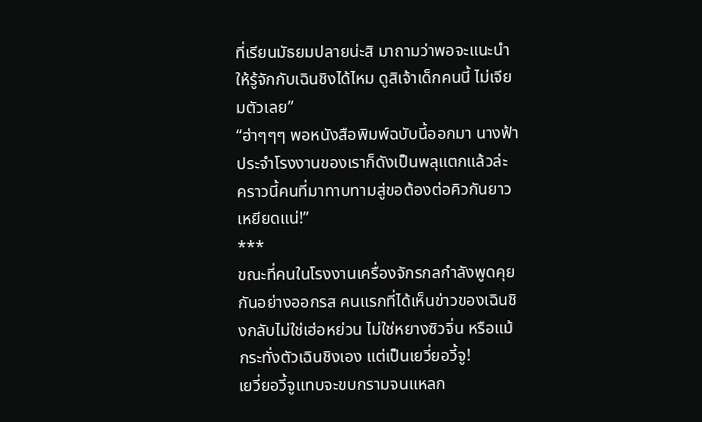ที่เรียนมัธยมปลายน่ะสิ มาถามว่าพอจะแนะนำให้รู้จักกับเฉินชิงได้ไหม ดูสิเจ้าเด็กคนนี้ ไม่เจียมตัวเลย”
“ฮ่าๆๆๆ พอหนังสือพิมพ์ฉบับนี้ออกมา นางฟ้าประจำโรงงานของเราก็ดังเป็นพลุแตกแล้วล่ะ คราวนี้คนที่มาทาบทามสู่ขอต้องต่อคิวกันยาวเหยียดแน่!”
***
ขณะที่คนในโรงงานเครื่องจักรกลกำลังพูดคุยกันอย่างออกรส คนแรกที่ได้เห็นข่าวของเฉินชิงกลับไม่ใช่เฮ่อหย่วน ไม่ใช่หยางซิวจิ่น หรือแม้กระทั่งตัวเฉินชิงเอง แต่เป็นเยวี่ยอวี้จู!
เยวี่ยอวี้จูแทบจะขบกรามจนแหลก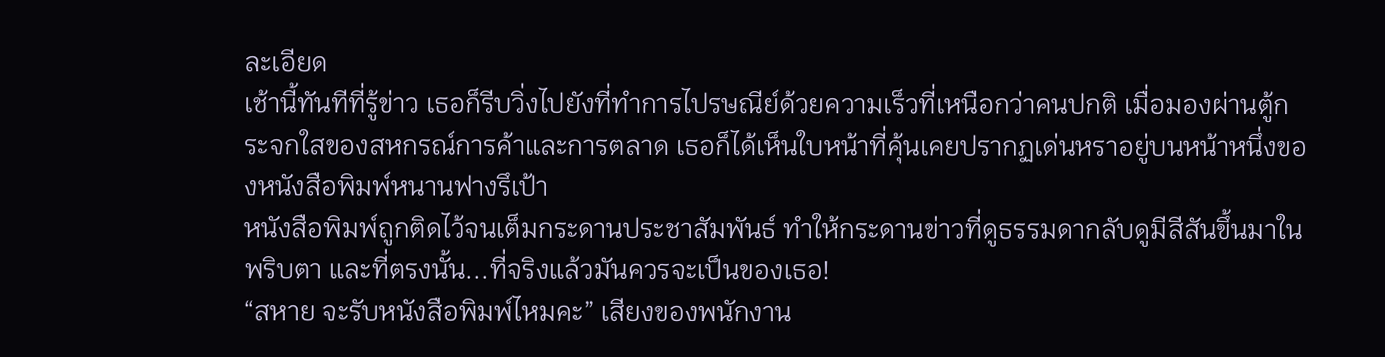ละเอียด
เช้านี้ทันทีที่รู้ข่าว เธอก็รีบวิ่งไปยังที่ทำการไปรษณีย์ด้วยความเร็วที่เหนือกว่าคนปกติ เมื่อมองผ่านตู้กระจกใสของสหกรณ์การค้าและการตลาด เธอก็ได้เห็นใบหน้าที่คุ้นเคยปรากฏเด่นหราอยู่บนหน้าหนึ่งของหนังสือพิมพ์หนานฟางรึเป้า
หนังสือพิมพ์ถูกติดไว้จนเต็มกระดานประชาสัมพันธ์ ทำให้กระดานข่าวที่ดูธรรมดากลับดูมีสีสันขึ้นมาในพริบตา และที่ตรงนั้น...ที่จริงแล้วมันควรจะเป็นของเธอ!
“สหาย จะรับหนังสือพิมพ์ไหมคะ” เสียงของพนักงาน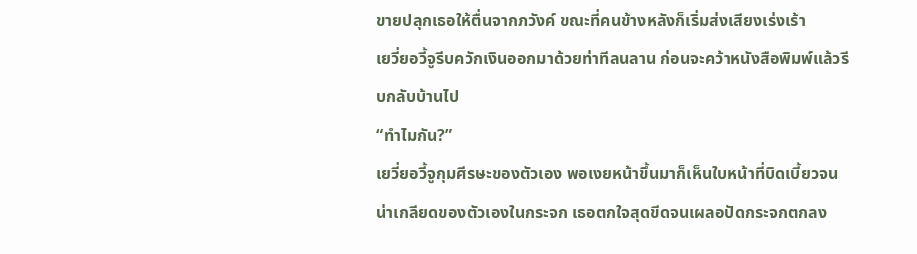ขายปลุกเธอให้ตื่นจากภวังค์ ขณะที่คนข้างหลังก็เริ่มส่งเสียงเร่งเร้า
เยวี่ยอวี้จูรีบควักเงินออกมาด้วยท่าทีลนลาน ก่อนจะคว้าหนังสือพิมพ์แล้วรีบกลับบ้านไป
“ทำไมกัน?”
เยวี่ยอวี้จูกุมศีรษะของตัวเอง พอเงยหน้าขึ้นมาก็เห็นใบหน้าที่บิดเบี้ยวจนน่าเกลียดของตัวเองในกระจก เธอตกใจสุดขีดจนเผลอปัดกระจกตกลง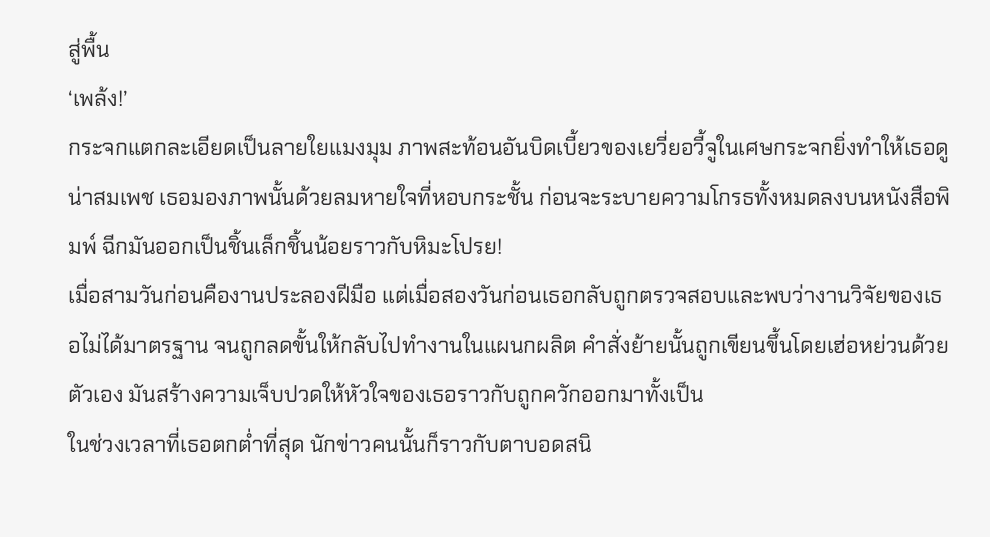สู่พื้น
‘เพล้ง!’
กระจกแตกละเอียดเป็นลายใยแมงมุม ภาพสะท้อนอันบิดเบี้ยวของเยวี่ยอวี้จูในเศษกระจกยิ่งทำให้เธอดูน่าสมเพช เธอมองภาพนั้นด้วยลมหายใจที่หอบกระชั้น ก่อนจะระบายความโกรธทั้งหมดลงบนหนังสือพิมพ์ ฉีกมันออกเป็นชิ้นเล็กชิ้นน้อยราวกับหิมะโปรย!
เมื่อสามวันก่อนคืองานประลองฝีมือ แต่เมื่อสองวันก่อนเธอกลับถูกตรวจสอบและพบว่างานวิจัยของเธอไม่ได้มาตรฐาน จนถูกลดขั้นให้กลับไปทำงานในแผนกผลิต คำสั่งย้ายนั้นถูกเขียนขึ้นโดยเฮ่อหย่วนด้วยตัวเอง มันสร้างความเจ็บปวดให้หัวใจของเธอราวกับถูกควักออกมาทั้งเป็น
ในช่วงเวลาที่เธอตกต่ำที่สุด นักข่าวคนนั้นก็ราวกับตาบอดสนิ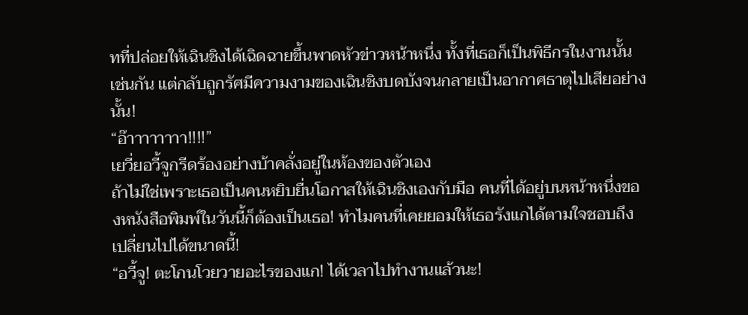ทที่ปล่อยให้เฉินชิงได้เฉิดฉายขึ้นพาดหัวข่าวหน้าหนึ่ง ทั้งที่เธอก็เป็นพิธีกรในงานนั้นเช่นกัน แต่กลับถูกรัศมีความงามของเฉินชิงบดบังจนกลายเป็นอากาศธาตุไปเสียอย่างนั้น!
“อ๊าาาาาาาา!!!!”
เยวี่ยอวี้จูกรีดร้องอย่างบ้าคลั่งอยู่ในห้องของตัวเอง
ถ้าไม่ใช่เพราะเธอเป็นคนหยิบยื่นโอกาสให้เฉินชิงเองกับมือ คนที่ได้อยู่บนหน้าหนึ่งของหนังสือพิมพ์ในวันนี้ก็ต้องเป็นเธอ! ทำไมคนที่เคยยอมให้เธอรังแกได้ตามใจชอบถึงเปลี่ยนไปได้ขนาดนี้!
“อวี้จู! ตะโกนโวยวายอะไรของแก! ได้เวลาไปทำงานแล้วนะ!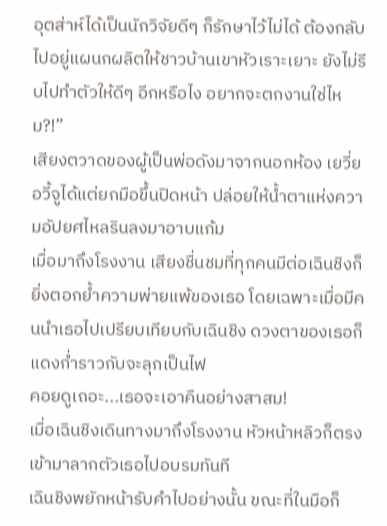อุตส่าห์ได้เป็นนักวิจัยดีๆ ก็รักษาไว้ไม่ได้ ต้องกลับไปอยู่แผนกผลิตให้ชาวบ้านเขาหัวเราะเยาะ ยังไม่รีบไปทำตัวให้ดีๆ อีกหรือไง อยากจะตกงานใช่ไหม?!”
เสียงตวาดของผู้เป็นพ่อดังมาจากนอกห้อง เยวี่ยอวี้จูได้แต่ยกมือขึ้นปิดหน้า ปล่อยให้น้ำตาแห่งความอัปยศไหลรินลงมาอาบแก้ม
เมื่อมาถึงโรงงาน เสียงชื่นชมที่ทุกคนมีต่อเฉินชิงก็ยิ่งตอกย้ำความพ่ายแพ้ของเธอ โดยเฉพาะเมื่อมีคนนำเธอไปเปรียบเทียบกับเฉินชิง ดวงตาของเธอก็แดงก่ำราวกับจะลุกเป็นไฟ
คอยดูเถอะ...เธอจะเอาคืนอย่างสาสม!
เมื่อเฉินชิงเดินทางมาถึงโรงงาน หัวหน้าหลิวก็ตรงเข้ามาลากตัวเธอไปอบรมทันที
เฉินชิงพยักหน้ารับคำไปอย่างนั้น ขณะที่ในมือก็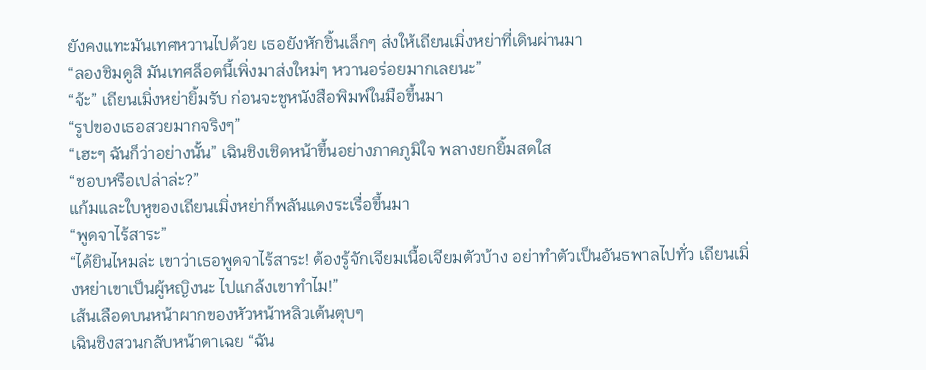ยังคงแทะมันเทศหวานไปด้วย เธอยังหักชิ้นเล็กๆ ส่งให้เถียนเมิ่งหย่าที่เดินผ่านมา
“ลองชิมดูสิ มันเทศล็อตนี้เพิ่งมาส่งใหม่ๆ หวานอร่อยมากเลยนะ”
“จ้ะ” เถียนเมิ่งหย่ายิ้มรับ ก่อนจะชูหนังสือพิมพ์ในมือขึ้นมา
“รูปของเธอสวยมากจริงๆ”
“เฮะๆ ฉันก็ว่าอย่างนั้น” เฉินชิงเชิดหน้าขึ้นอย่างภาคภูมิใจ พลางยกยิ้มสดใส
“ชอบหรือเปล่าล่ะ?”
แก้มและใบหูของเถียนเมิ่งหย่าก็พลันแดงระเรื่อขึ้นมา
“พูดจาไร้สาระ”
“ได้ยินไหมล่ะ เขาว่าเธอพูดจาไร้สาระ! ต้องรู้จักเจียมเนื้อเจียมตัวบ้าง อย่าทำตัวเป็นอันธพาลไปทั่ว เถียนเมิ่งหย่าเขาเป็นผู้หญิงนะ ไปแกล้งเขาทำไม!”
เส้นเลือดบนหน้าผากของหัวหน้าหลิวเต้นตุบๆ
เฉินชิงสวนกลับหน้าตาเฉย “ฉัน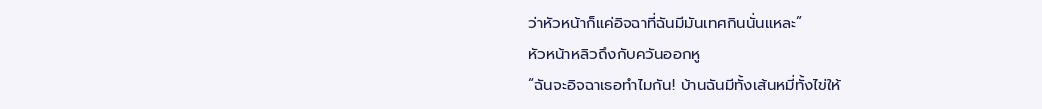ว่าหัวหน้าก็แค่อิจฉาที่ฉันมีมันเทศกินนั่นแหละ”
หัวหน้าหลิวถึงกับควันออกหู
“ฉันจะอิจฉาเธอทำไมกัน! บ้านฉันมีทั้งเส้นหมี่ทั้งไข่ให้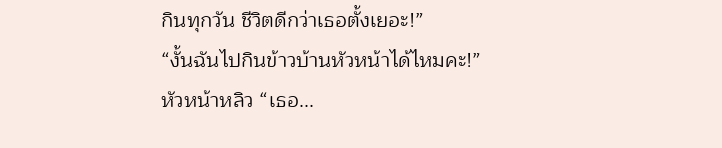กินทุกวัน ชีวิตดีกว่าเธอตั้งเยอะ!”
“งั้นฉันไปกินข้าวบ้านหัวหน้าได้ไหมคะ!”
หัวหน้าหลิว “เธอ...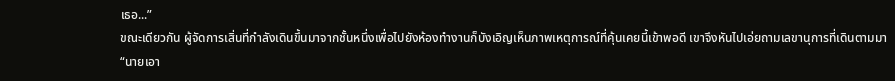เธอ...”
ขณะเดียวกัน ผู้จัดการเสิ่นที่กำลังเดินขึ้นมาจากชั้นหนึ่งเพื่อไปยังห้องทำงานก็บังเอิญเห็นภาพเหตุการณ์ที่คุ้นเคยนี้เข้าพอดี เขาจึงหันไปเอ่ยถามเลขานุการที่เดินตามมา
“นายเอา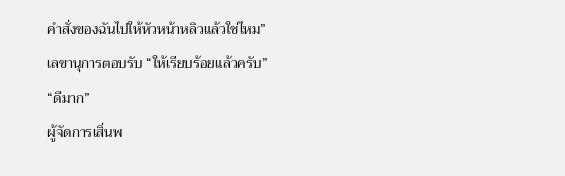คำสั่งของฉันไปให้หัวหน้าหลิวแล้วใช่ไหม”
เลขานุการตอบรับ “ให้เรียบร้อยแล้วครับ”
“ดีมาก”
ผู้จัดการเสิ่นพ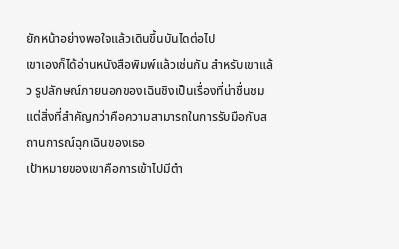ยักหน้าอย่างพอใจแล้วเดินขึ้นบันไดต่อไป
เขาเองก็ได้อ่านหนังสือพิมพ์แล้วเช่นกัน สำหรับเขาแล้ว รูปลักษณ์ภายนอกของเฉินชิงเป็นเรื่องที่น่าชื่นชม แต่สิ่งที่สำคัญกว่าคือความสามารถในการรับมือกับสถานการณ์ฉุกเฉินของเธอ
เป้าหมายของเขาคือการเข้าไปมีตำ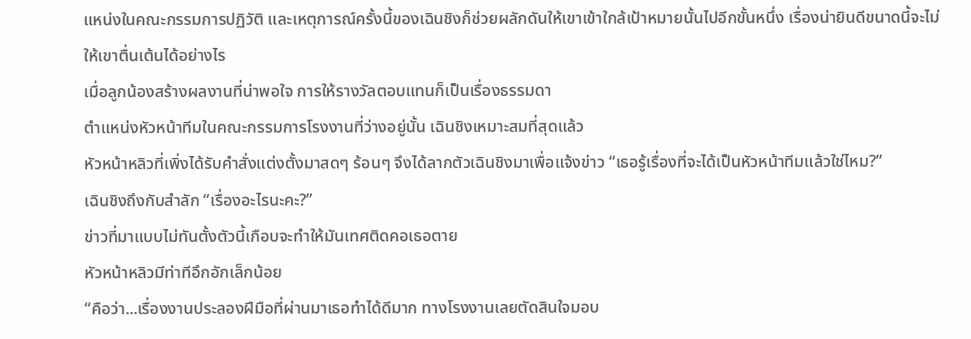แหน่งในคณะกรรมการปฏิวัติ และเหตุการณ์ครั้งนี้ของเฉินชิงก็ช่วยผลักดันให้เขาเข้าใกล้เป้าหมายนั้นไปอีกขั้นหนึ่ง เรื่องน่ายินดีขนาดนี้จะไม่ให้เขาตื่นเต้นได้อย่างไร
เมื่อลูกน้องสร้างผลงานที่น่าพอใจ การให้รางวัลตอบแทนก็เป็นเรื่องธรรมดา
ตำแหน่งหัวหน้าทีมในคณะกรรมการโรงงานที่ว่างอยู่นั้น เฉินชิงเหมาะสมที่สุดแล้ว
หัวหน้าหลิวที่เพิ่งได้รับคำสั่งแต่งตั้งมาสดๆ ร้อนๆ จึงได้ลากตัวเฉินชิงมาเพื่อแจ้งข่าว “เธอรู้เรื่องที่จะได้เป็นหัวหน้าทีมแล้วใช่ไหม?”
เฉินชิงถึงกับสำลัก “เรื่องอะไรนะคะ?”
ข่าวที่มาแบบไม่ทันตั้งตัวนี้เกือบจะทำให้มันเทศติดคอเธอตาย
หัวหน้าหลิวมีท่าทีอึกอักเล็กน้อย
“คือว่า...เรื่องงานประลองฝีมือที่ผ่านมาเธอทำได้ดีมาก ทางโรงงานเลยตัดสินใจมอบ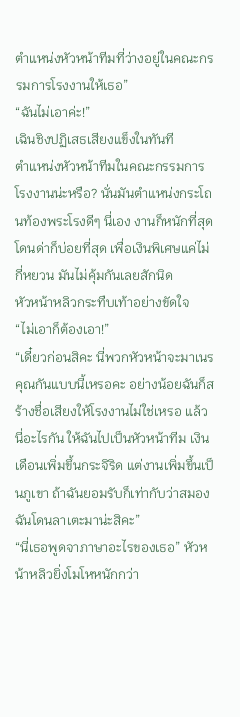ตำแหน่งหัวหน้าทีมที่ว่างอยู่ในคณะกรรมการโรงงานให้เธอ”
“ฉันไม่เอาค่ะ!”
เฉินชิงปฏิเสธเสียงแข็งในทันที
ตำแหน่งหัวหน้าทีมในคณะกรรมการโรงงานน่ะหรือ? นั่นมันตำแหน่งกระโถนท้องพระโรงดีๆ นี่เอง งานก็หนักที่สุด โดนด่าก็บ่อยที่สุด เพื่อเงินพิเศษแค่ไม่กี่หยวน มันไม่คุ้มกันเลยสักนิด
หัวหน้าหลิวกระทืบเท้าอย่างขัดใจ
“ไม่เอาก็ต้องเอา!”
“เดี๋ยวก่อนสิคะ นี่พวกหัวหน้าจะมาเนรคุณกันแบบนี้เหรอคะ อย่างน้อยฉันก็สร้างชื่อเสียงให้โรงงานไม่ใช่เหรอ แล้วนี่อะไรกัน ให้ฉันไปเป็นหัวหน้าทีม เงินเดือนเพิ่มขึ้นกระจิริด แต่งานเพิ่มขึ้นเป็นภูเขา ถ้าฉันยอมรับก็เท่ากับว่าสมองฉันโดนลาเตะมาน่ะสิคะ”
“นี่เธอพูดจาภาษาอะไรของเธอ” หัวหน้าหลิวยิ่งโมโหหนักกว่า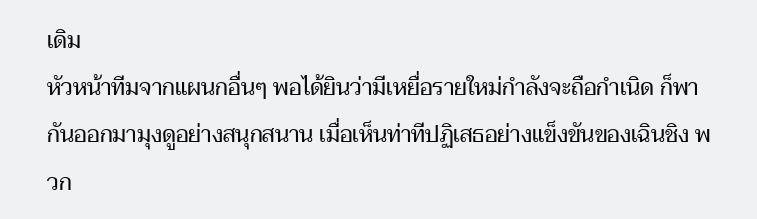เดิม
หัวหน้าทีมจากแผนกอื่นๆ พอได้ยินว่ามีเหยื่อรายใหม่กำลังจะถือกำเนิด ก็พากันออกมามุงดูอย่างสนุกสนาน เมื่อเห็นท่าทีปฏิเสธอย่างแข็งขันของเฉินชิง พวก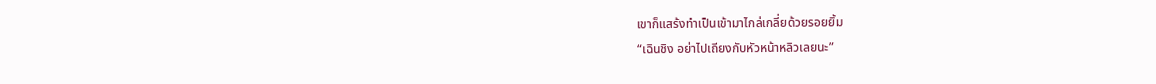เขาก็แสร้งทำเป็นเข้ามาไกล่เกลี่ยด้วยรอยยิ้ม
“เฉินชิง อย่าไปเถียงกับหัวหน้าหลิวเลยนะ”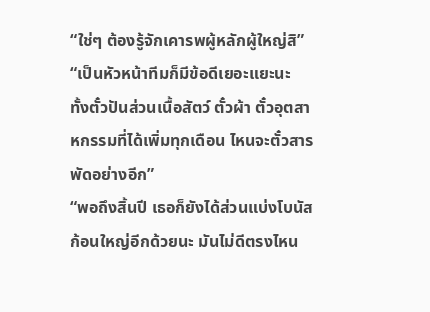“ใช่ๆ ต้องรู้จักเคารพผู้หลักผู้ใหญ่สิ”
“เป็นหัวหน้าทีมก็มีข้อดีเยอะแยะนะ ทั้งตั๋วปันส่วนเนื้อสัตว์ ตั๋วผ้า ตั๋วอุตสาหกรรมที่ได้เพิ่มทุกเดือน ไหนจะตั๋วสารพัดอย่างอีก”
“พอถึงสิ้นปี เธอก็ยังได้ส่วนแบ่งโบนัสก้อนใหญ่อีกด้วยนะ มันไม่ดีตรงไหน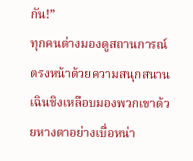กัน!”
ทุกคนต่างมองดูสถานการณ์ตรงหน้าด้วยความสนุกสนาน
เฉินชิงเหลือบมองพวกเขาด้วยหางตาอย่างเบื่อหน่า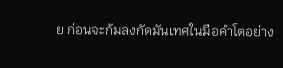ย ก่อนจะก้มลงกัดมันเทศในมือคำโตอย่าง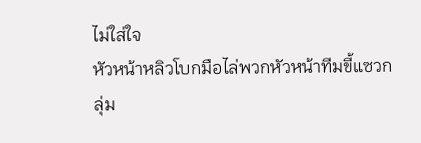ไม่ใส่ใจ
หัวหน้าหลิวโบกมือไล่พวกหัวหน้าทีมขี้แซวกลุ่ม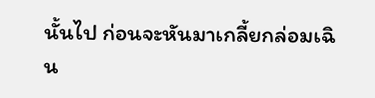นั้นไป ก่อนจะหันมาเกลี้ยกล่อมเฉิน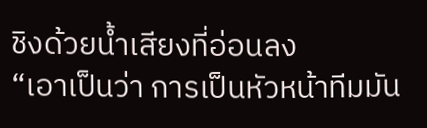ชิงด้วยน้ำเสียงที่อ่อนลง
“เอาเป็นว่า การเป็นหัวหน้าทีมมัน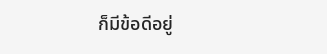ก็มีข้อดีอยู่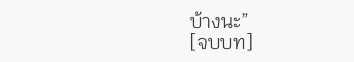บ้างนะ”
[จบบท]